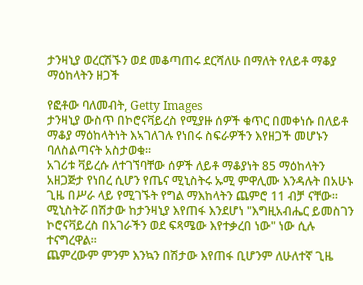ታንዛኒያ ወረርሽኙን ወደ መቆጣጠሩ ደርሻለሁ በማለት የለይቶ ማቆያ ማዕከላትን ዘጋች

የፎቶው ባለመብት, Getty Images
ታንዛኒያ ውስጥ በኮሮናቫይረስ የሚያዙ ሰዎች ቁጥር በመቀነሱ በለይቶ ማቆያ ማዕከላትነት እኣገለገሉ የነበሩ ስፍራዎችን እየዘጋች መሆኑን ባለስልጣናት አስታወቁ።
አገሪቱ ቫይረሱ ለተገኘባቸው ሰዎች ለይቶ ማቆያነት 85 ማዕከላትን አዘጋጅታ የነበረ ሲሆን የጤና ሚኒስትሩ ኡሚ ምዋሊሙ እንዳሉት በአሁኑ ጊዜ በሥራ ላይ የሚገኙት የግል ማእከላትን ጨምሮ 11 ብቻ ናቸው።
ሚኒስትሯ በሽታው ከታንዛኒያ እየጠፋ እንደሆነ "እግዚአብሔር ይመስገን ኮሮናቫይረስ በአገራችን ወደ ፍጻሜው እየተቃረበ ነው" ነው ሲሉ ተናግረዋል።
ጨምረውም ምንም እንኳን በሽታው እየጠፋ ቢሆንም ለሁለተኛ ጊዜ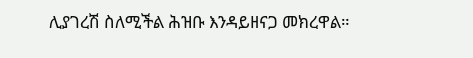ሊያገረሽ ስለሚችል ሕዝቡ እንዳይዘናጋ መክረዋል።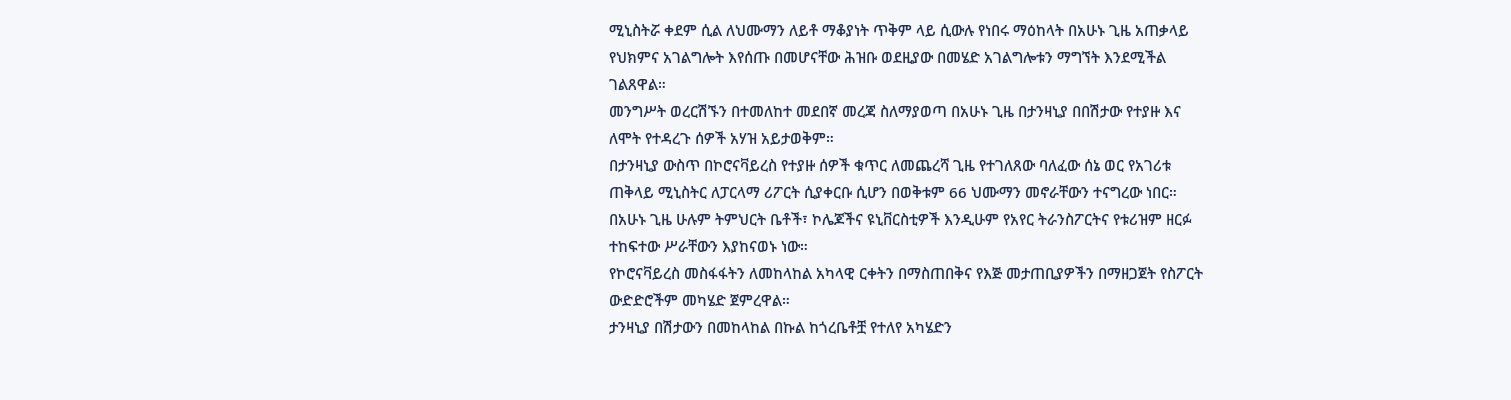ሚኒስትሯ ቀደም ሲል ለህሙማን ለይቶ ማቆያነት ጥቅም ላይ ሲውሉ የነበሩ ማዕከላት በአሁኑ ጊዜ አጠቃላይ የህክምና አገልግሎት እየሰጡ በመሆናቸው ሕዝቡ ወደዚያው በመሄድ አገልግሎቱን ማግኘት እንደሚችል ገልጸዋል።
መንግሥት ወረርሽኙን በተመለከተ መደበኛ መረጃ ስለማያወጣ በአሁኑ ጊዜ በታንዛኒያ በበሽታው የተያዙ እና ለሞት የተዳረጉ ሰዎች አሃዝ አይታወቅም።
በታንዛኒያ ውስጥ በኮሮናቫይረስ የተያዙ ሰዎች ቁጥር ለመጨረሻ ጊዜ የተገለጸው ባለፈው ሰኔ ወር የአገሪቱ ጠቅላይ ሚኒስትር ለፓርላማ ሪፖርት ሲያቀርቡ ሲሆን በወቅቱም 66 ህሙማን መኖራቸውን ተናግረው ነበር።
በአሁኑ ጊዜ ሁሉም ትምህርት ቤቶች፣ ኮሌጆችና ዩኒቨርስቲዎች እንዲሁም የአየር ትራንስፖርትና የቱሪዝም ዘርፉ ተከፍተው ሥራቸውን እያከናወኑ ነው።
የኮሮናቫይረስ መስፋፋትን ለመከላከል አካላዊ ርቀትን በማስጠበቅና የእጅ መታጠቢያዎችን በማዘጋጀት የስፖርት ውድድሮችም መካሄድ ጀምረዋል።
ታንዛኒያ በሽታውን በመከላከል በኩል ከጎረቤቶቿ የተለየ አካሄድን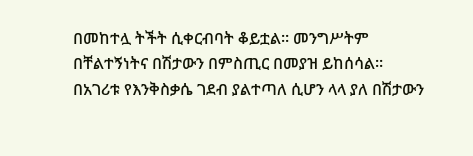በመከተሏ ትችት ሲቀርብባት ቆይቷል። መንግሥትም በቸልተኝነትና በሽታውን በምስጢር በመያዝ ይከሰሳል።
በአገሪቱ የእንቅስቃሴ ገደብ ያልተጣለ ሲሆን ላላ ያለ በሽታውን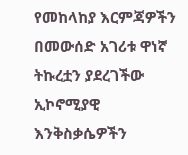የመከላከያ እርምጃዎችን በመውሰድ አገሪቱ ዋነኛ ትኩረቷን ያደረገችው ኢኮኖሚያዊ እንቅስቃሴዎችን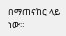በማጠናከር ላይ ነው።